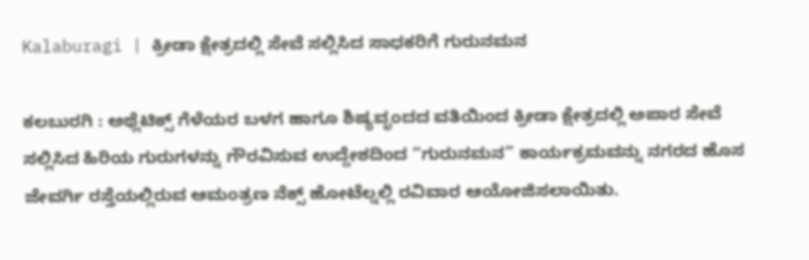Kalaburagi | ಕ್ರೀಡಾ ಕ್ಷೇತ್ರದಲ್ಲಿ ಸೇವೆ ಸಲ್ಲಿಸಿದ ಸಾಧಕರಿಗೆ ಗುರುನಮನ

ಕಲಬುರಗಿ : ಅಥ್ಲೆಟಿಕ್ಸ್ ಗೆಳೆಯರ ಬಳಗ ಹಾಗೂ ಶಿಷ್ಯವೃಂದದ ವತಿಯಿಂದ ಕ್ರೀಡಾ ಕ್ಷೇತ್ರದಲ್ಲಿ ಅಪಾರ ಸೇವೆ ಸಲ್ಲಿಸಿದ ಹಿರಿಯ ಗುರುಗಳನ್ನು ಗೌರವಿಸುವ ಉದ್ದೇಶದಿಂದ “ಗುರುನಮನ” ಕಾರ್ಯಕ್ರಮವನ್ನು ನಗರದ ಹೊಸ ಜೇವರ್ಗಿ ರಸ್ತೆಯಲ್ಲಿರುವ ಆಮಂತ್ರಣ ನೆಕ್ಸ್ ಹೋಟೆಲ್ನಲ್ಲಿ ರವಿವಾರ ಆಯೋಜಿಸಲಾಯಿತು.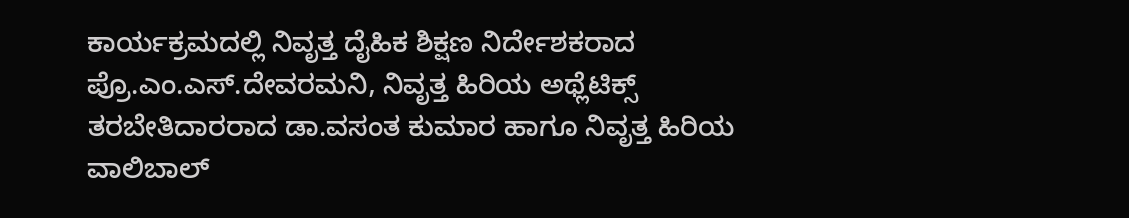ಕಾರ್ಯಕ್ರಮದಲ್ಲಿ ನಿವೃತ್ತ ದೈಹಿಕ ಶಿಕ್ಷಣ ನಿರ್ದೇಶಕರಾದ ಪ್ರೊ.ಎಂ.ಎಸ್.ದೇವರಮನಿ, ನಿವೃತ್ತ ಹಿರಿಯ ಅಥ್ಲೆಟಿಕ್ಸ್ ತರಬೇತಿದಾರರಾದ ಡಾ.ವಸಂತ ಕುಮಾರ ಹಾಗೂ ನಿವೃತ್ತ ಹಿರಿಯ ವಾಲಿಬಾಲ್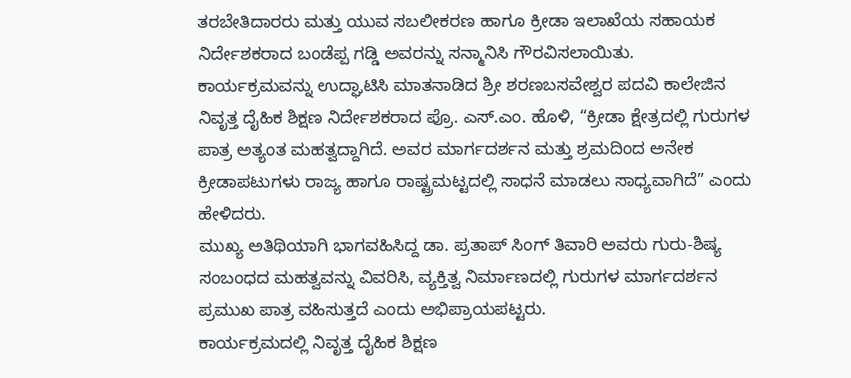ತರಬೇತಿದಾರರು ಮತ್ತು ಯುವ ಸಬಲೀಕರಣ ಹಾಗೂ ಕ್ರೀಡಾ ಇಲಾಖೆಯ ಸಹಾಯಕ ನಿರ್ದೇಶಕರಾದ ಬಂಡೆಪ್ಪ ಗಡ್ಡಿ ಅವರನ್ನು ಸನ್ಮಾನಿಸಿ ಗೌರವಿಸಲಾಯಿತು.
ಕಾರ್ಯಕ್ರಮವನ್ನು ಉದ್ಘಾಟಿಸಿ ಮಾತನಾಡಿದ ಶ್ರೀ ಶರಣಬಸವೇಶ್ವರ ಪದವಿ ಕಾಲೇಜಿನ ನಿವೃತ್ತ ದೈಹಿಕ ಶಿಕ್ಷಣ ನಿರ್ದೇಶಕರಾದ ಪ್ರೊ. ಎಸ್.ಎಂ. ಹೊಳಿ, “ಕ್ರೀಡಾ ಕ್ಷೇತ್ರದಲ್ಲಿ ಗುರುಗಳ ಪಾತ್ರ ಅತ್ಯಂತ ಮಹತ್ವದ್ದಾಗಿದೆ. ಅವರ ಮಾರ್ಗದರ್ಶನ ಮತ್ತು ಶ್ರಮದಿಂದ ಅನೇಕ ಕ್ರೀಡಾಪಟುಗಳು ರಾಜ್ಯ ಹಾಗೂ ರಾಷ್ಟ್ರಮಟ್ಟದಲ್ಲಿ ಸಾಧನೆ ಮಾಡಲು ಸಾಧ್ಯವಾಗಿದೆ” ಎಂದು ಹೇಳಿದರು.
ಮುಖ್ಯ ಅತಿಥಿಯಾಗಿ ಭಾಗವಹಿಸಿದ್ದ ಡಾ. ಪ್ರತಾಪ್ ಸಿಂಗ್ ತಿವಾರಿ ಅವರು ಗುರು-ಶಿಷ್ಯ ಸಂಬಂಧದ ಮಹತ್ವವನ್ನು ವಿವರಿಸಿ, ವ್ಯಕ್ತಿತ್ವ ನಿರ್ಮಾಣದಲ್ಲಿ ಗುರುಗಳ ಮಾರ್ಗದರ್ಶನ ಪ್ರಮುಖ ಪಾತ್ರ ವಹಿಸುತ್ತದೆ ಎಂದು ಅಭಿಪ್ರಾಯಪಟ್ಟರು.
ಕಾರ್ಯಕ್ರಮದಲ್ಲಿ ನಿವೃತ್ತ ದೈಹಿಕ ಶಿಕ್ಷಣ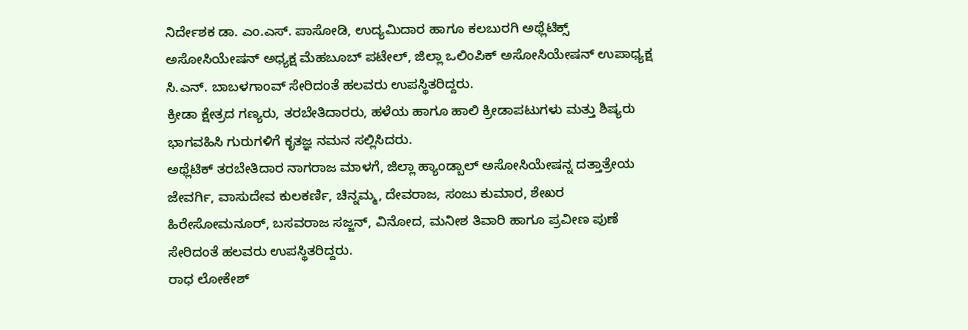ನಿರ್ದೇಶಕ ಡಾ. ಎಂ.ಎಸ್. ಪಾಸೋಡಿ, ಉದ್ಯಮಿದಾರ ಹಾಗೂ ಕಲಬುರಗಿ ಅಥ್ಲೆಟಿಕ್ಸ್ ಅಸೋಸಿಯೇಷನ್ ಅಧ್ಯಕ್ಷ ಮೆಹಬೂಬ್ ಪಟೇಲ್, ಜಿಲ್ಲಾ ಒಲಿಂಪಿಕ್ ಅಸೋಸಿಯೇಷನ್ ಉಪಾಧ್ಯಕ್ಷ ಸಿ.ಎನ್. ಬಾಬಳಗಾಂವ್ ಸೇರಿದಂತೆ ಹಲವರು ಉಪಸ್ಥಿತರಿದ್ದರು.
ಕ್ರೀಡಾ ಕ್ಷೇತ್ರದ ಗಣ್ಯರು, ತರಬೇತಿದಾರರು, ಹಳೆಯ ಹಾಗೂ ಹಾಲಿ ಕ್ರೀಡಾಪಟುಗಳು ಮತ್ತು ಶಿಷ್ಯರು ಭಾಗವಹಿಸಿ ಗುರುಗಳಿಗೆ ಕೃತಜ್ಞ ನಮನ ಸಲ್ಲಿಸಿದರು.
ಅಥ್ಲೆಟಿಕ್ ತರಬೇತಿದಾರ ನಾಗರಾಜ ಮಾಳಗೆ, ಜಿಲ್ಲಾ ಹ್ಯಾಂಡ್ಬಾಲ್ ಅಸೋಸಿಯೇಷನ್ನ ದತ್ತಾತ್ರೇಯ ಜೇವರ್ಗಿ, ವಾಸುದೇವ ಕುಲಕರ್ಣಿ, ಚಿನ್ನಮ್ಮ, ದೇವರಾಜ, ಸಂಜು ಕುಮಾರ, ಶೇಖರ ಹಿರೇಸೋಮನೂರ್, ಬಸವರಾಜ ಸಜ್ಜನ್, ವಿನೋದ, ಮನೀಶ ತಿವಾರಿ ಹಾಗೂ ಪ್ರವೀಣ ಪುಣೆ ಸೇರಿದಂತೆ ಹಲವರು ಉಪಸ್ಥಿತರಿದ್ದರು.
ರಾಧ ಲೋಕೇಶ್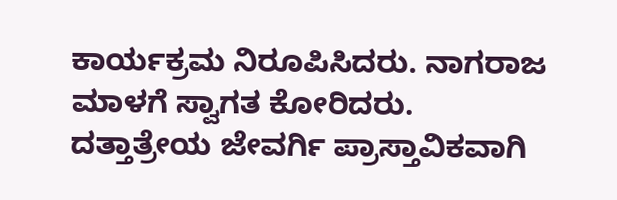ಕಾರ್ಯಕ್ರಮ ನಿರೂಪಿಸಿದರು. ನಾಗರಾಜ ಮಾಳಗೆ ಸ್ವಾಗತ ಕೋರಿದರು. ದತ್ತಾತ್ರೇಯ ಜೇವರ್ಗಿ ಪ್ರಾಸ್ತಾವಿಕವಾಗಿ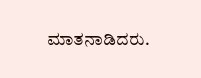ಮಾತನಾಡಿದರು.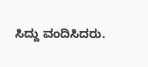ಸಿದ್ದು ವಂದಿಸಿದರು.